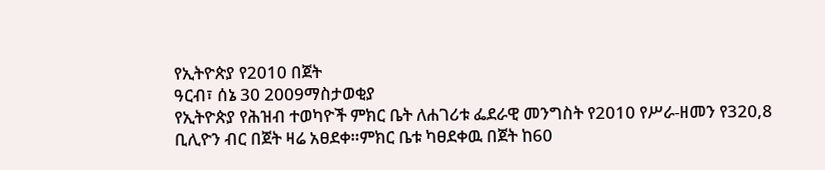የኢትዮጵያ የ2010 በጀት
ዓርብ፣ ሰኔ 30 2009ማስታወቂያ
የኢትዮጵያ የሕዝብ ተወካዮች ምክር ቤት ለሐገሪቱ ፌደራዊ መንግስት የ2010 የሥራ-ዘመን የ320,8 ቢሊዮን ብር በጀት ዛሬ አፀደቀ።ምክር ቤቱ ካፀደቀዉ በጀት ከ60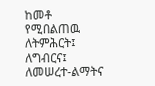ከመቶ የሚበልጠዉ ለትምሕርት፤ ለግብርና፤ ለመሠረተ-ልማትና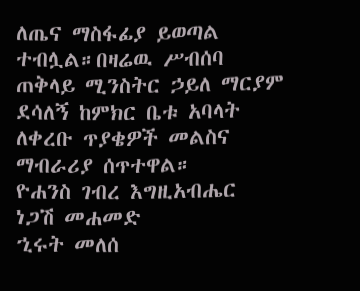ለጤና ማስፋፊያ ይወጣል ተብሏል።በዛሬዉ ሥብሰባ ጠቅላይ ሚንስትር ኃይለ ማርያም ደሳለኝ ከምክር ቤቱ አባላት ለቀረቡ ጥያቄዎች መልስና ማብራሪያ ሰጥተዋል።
ዮሐንስ ገብረ እግዚአብሔር
ነጋሽ መሐመድ
ኂሩት መለሰ